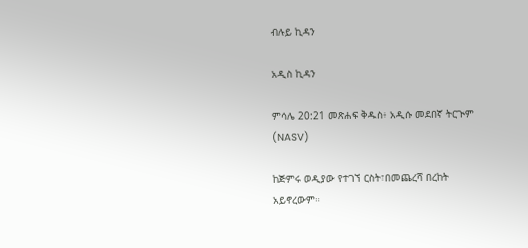ብሉይ ኪዳን

አዲስ ኪዳን

ምሳሌ 20:21 መጽሐፍ ቅዱስ፥ አዲሱ መደበኛ ትርጒም (NASV)

ከጅምሩ ወዲያው የተገኘ ርስት፣በመጨረሻ በረከት አይኖረውም።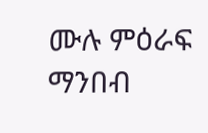ሙሉ ምዕራፍ ማንበብ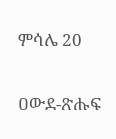ምሳሌ 20

ዐውደ-ጽሑፍ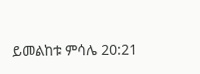ይመልከቱ ምሳሌ 20:21